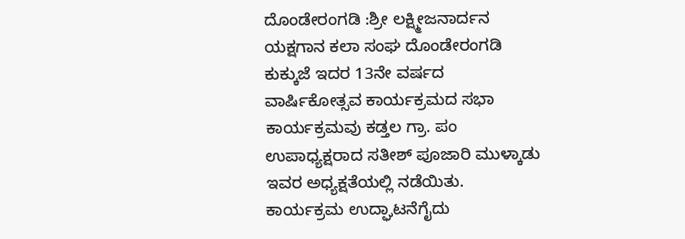ದೊಂಡೇರಂಗಡಿ :ಶ್ರೀ ಲಕ್ಷ್ಮೀಜನಾರ್ದನ ಯಕ್ಷಗಾನ ಕಲಾ ಸಂಘ ದೊಂಡೇರಂಗಡಿ ಕುಕ್ಕುಜೆ ಇದರ 13ನೇ ವರ್ಷದ ವಾರ್ಷಿಕೋತ್ಸವ ಕಾರ್ಯಕ್ರಮದ ಸಭಾ ಕಾರ್ಯಕ್ರಮವು ಕಡ್ತಲ ಗ್ರಾ. ಪಂ ಉಪಾಧ್ಯಕ್ಷರಾದ ಸತೀಶ್ ಪೂಜಾರಿ ಮುಳ್ಕಾಡು ಇವರ ಅಧ್ಯಕ್ಷತೆಯಲ್ಲಿ ನಡೆಯಿತು. ಕಾರ್ಯಕ್ರಮ ಉದ್ಘಾಟನೆಗೈದು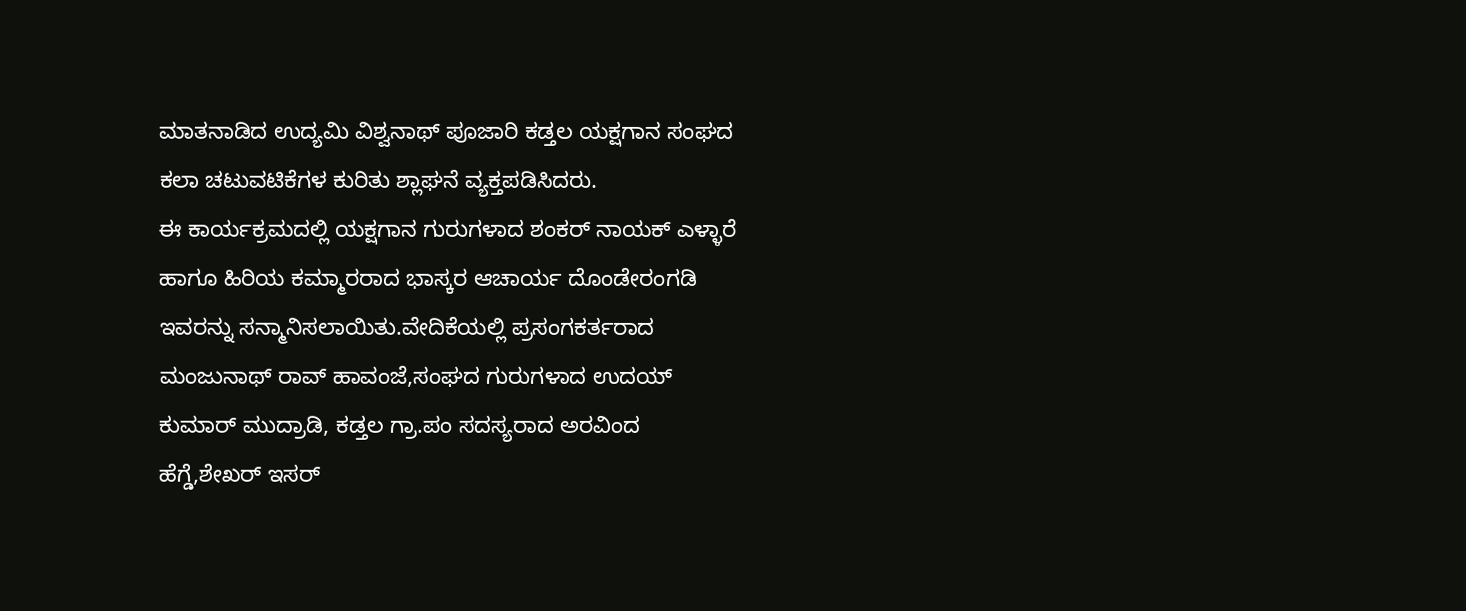ಮಾತನಾಡಿದ ಉದ್ಯಮಿ ವಿಶ್ವನಾಥ್ ಪೂಜಾರಿ ಕಡ್ತಲ ಯಕ್ಷಗಾನ ಸಂಘದ ಕಲಾ ಚಟುವಟಿಕೆಗಳ ಕುರಿತು ಶ್ಲಾಘನೆ ವ್ಯಕ್ತಪಡಿಸಿದರು.
ಈ ಕಾರ್ಯಕ್ರಮದಲ್ಲಿ ಯಕ್ಷಗಾನ ಗುರುಗಳಾದ ಶಂಕರ್ ನಾಯಕ್ ಎಳ್ಳಾರೆ ಹಾಗೂ ಹಿರಿಯ ಕಮ್ಮಾರರಾದ ಭಾಸ್ಕರ ಆಚಾರ್ಯ ದೊಂಡೇರಂಗಡಿ ಇವರನ್ನು ಸನ್ಮಾನಿಸಲಾಯಿತು.ವೇದಿಕೆಯಲ್ಲಿ ಪ್ರಸಂಗಕರ್ತರಾದ ಮಂಜುನಾಥ್ ರಾವ್ ಹಾವಂಜೆ,ಸಂಘದ ಗುರುಗಳಾದ ಉದಯ್ ಕುಮಾರ್ ಮುದ್ರಾಡಿ, ಕಡ್ತಲ ಗ್ರಾ.ಪಂ ಸದಸ್ಯರಾದ ಅರವಿಂದ ಹೆಗ್ಡೆ,ಶೇಖರ್ ಇಸರ್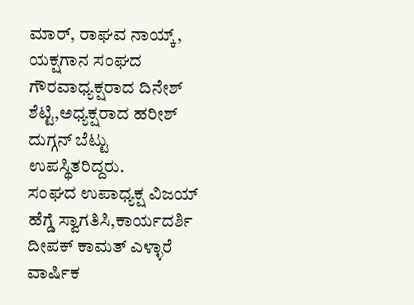ಮಾರ್, ರಾಘವ ನಾಯ್ಕ್, ಯಕ್ಷಗಾನ ಸಂಘದ ಗೌರವಾಧ್ಯಕ್ಷರಾದ ದಿನೇಶ್ ಶೆಟ್ಟಿ,ಅಧ್ಯಕ್ಷರಾದ ಹರೀಶ್ ದುಗ್ಗನ್ ಬೆಟ್ಟು ಉಪಸ್ಥಿತರಿದ್ದರು.
ಸಂಘದ ಉಪಾಧ್ಯಕ್ಷ ವಿಜಯ್ ಹೆಗ್ಡೆ ಸ್ವಾಗತಿಸಿ,ಕಾರ್ಯದರ್ಶಿ ದೀಪಕ್ ಕಾಮತ್ ಎಳ್ಳಾರೆ ವಾರ್ಷಿಕ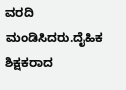ವರದಿ ಮಂಡಿಸಿದರು.ದೈಹಿಕ ಶಿಕ್ಷಕರಾದ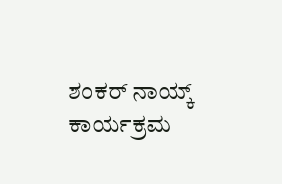ಶಂಕರ್ ನಾಯ್ಕ್ ಕಾರ್ಯಕ್ರಮ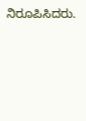ನಿರೂಪಿಸಿದರು.